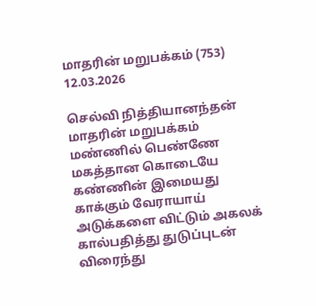மாதரின் மறுபக்கம் (753) 12.03.2026

செல்வி நித்தியானந்தன் மாதரின் மறுபக்கம் மண்ணில் பெண்ணே மகத்தான கொடையே கண்ணின் இமையது காக்கும் வேராயாய் அடுக்களை விட்டும் அகலக் கால்பதித்து துடுப்புடன் விரைந்து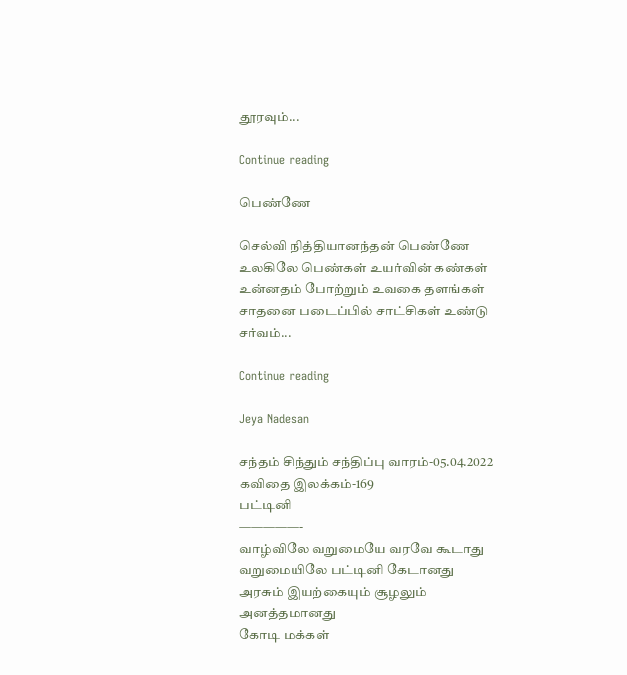தூரவும்...

Continue reading

பெண்ணே

செல்வி நித்தியானந்தன் பெண்ணே உலகிலே பெண்கள் உயர்வின் கண்கள் உன்னதம் போற்றும் உவகை தளங்கள் சாதனை படைப்பில் சாட்சிகள் உண்டு சர்வம்...

Continue reading

Jeya Nadesan

சந்தம் சிந்தும் சந்திப்பு வாரம்-05.04.2022
கவிதை இலக்கம்-169
பட்டினி
—————-
வாழ்விலே வறுமையே வரவே கூடாது
வறுமையிலே பட்டினி கேடானது
அரசும் இயற்கையும் சூழலும் அனத்தமானது
கோடி மக்கள்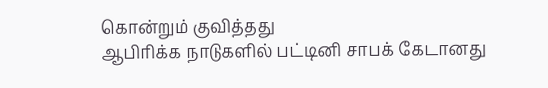கொன்றும் குவித்தது
ஆபிரிக்க நாடுகளில் பட்டினி சாபக் கேடானது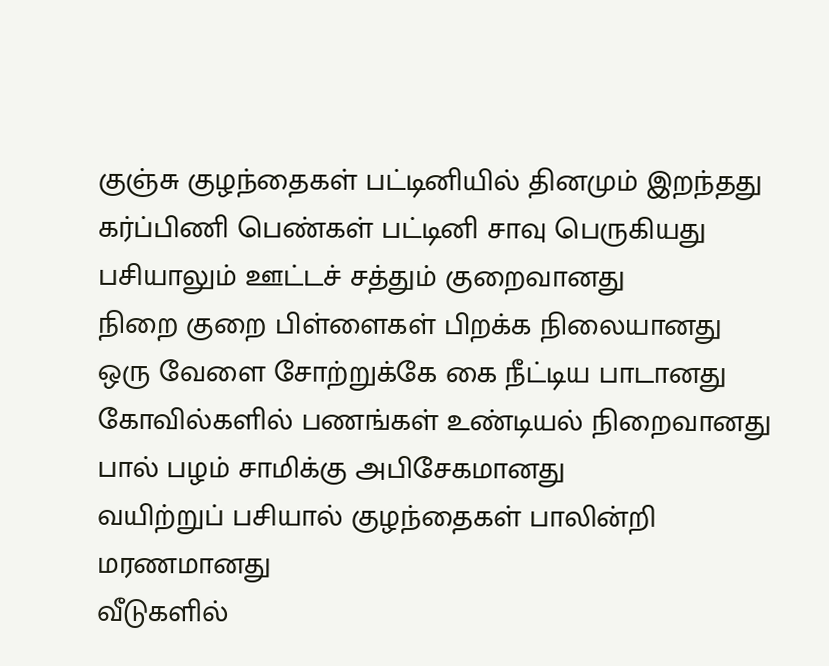குஞ்சு குழந்தைகள் பட்டினியில் தினமும் இறந்தது
கர்ப்பிணி பெண்கள் பட்டினி சாவு பெருகியது
பசியாலும் ஊட்டச் சத்தும் குறைவானது
நிறை குறை பிள்ளைகள் பிறக்க நிலையானது
ஒரு வேளை சோற்றுக்கே கை நீட்டிய பாடானது
கோவில்களில் பணங்கள் உண்டியல் நிறைவானது
பால் பழம் சாமிக்கு அபிசேகமானது
வயிற்றுப் பசியால் குழந்தைகள் பாலின்றி மரணமானது
வீடுகளில்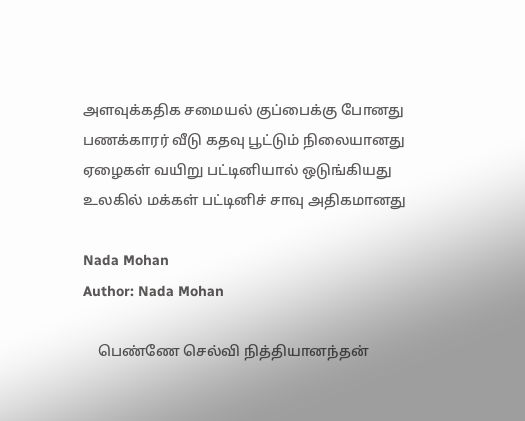அளவுக்கதிக சமையல் குப்பைக்கு போனது
பணக்காரர் வீடு கதவு பூட்டும் நிலையானது
ஏழைகள் வயிறு பட்டினியால் ஒடுங்கியது
உலகில் மக்கள் பட்டினிச் சாவு அதிகமானது

Nada Mohan
Author: Nada Mohan

    பெண்ணே செல்வி நித்தியானந்தன்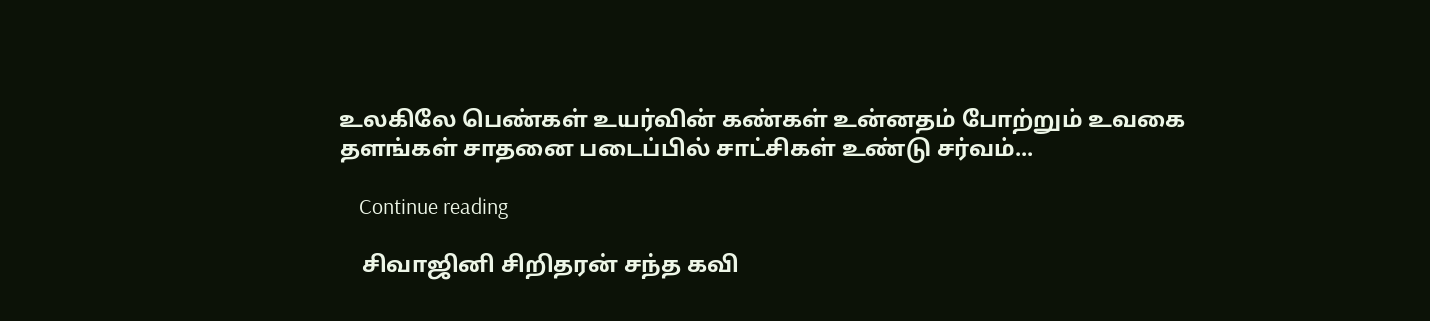உலகிலே பெண்கள் உயர்வின் கண்கள் உன்னதம் போற்றும் உவகை தளங்கள் சாதனை படைப்பில் சாட்சிகள் உண்டு சர்வம்...

    Continue reading

    சிவாஜினி சிறிதரன் சந்த கவி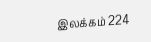இலக்கம் 224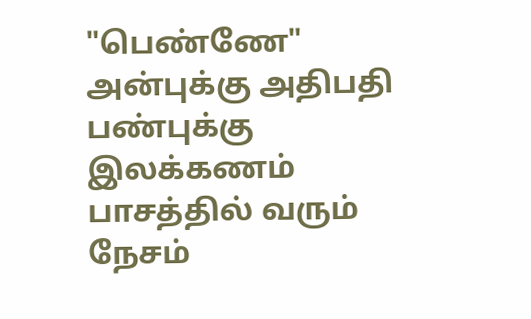"பெண்ணே" அன்புக்கு அதிபதி பண்புக்கு இலக்கணம் பாசத்தில் வரும் நேசம்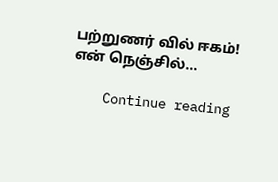பற்றுணர் வில் ஈகம்! என் நெஞ்சில்...

    Continue reading